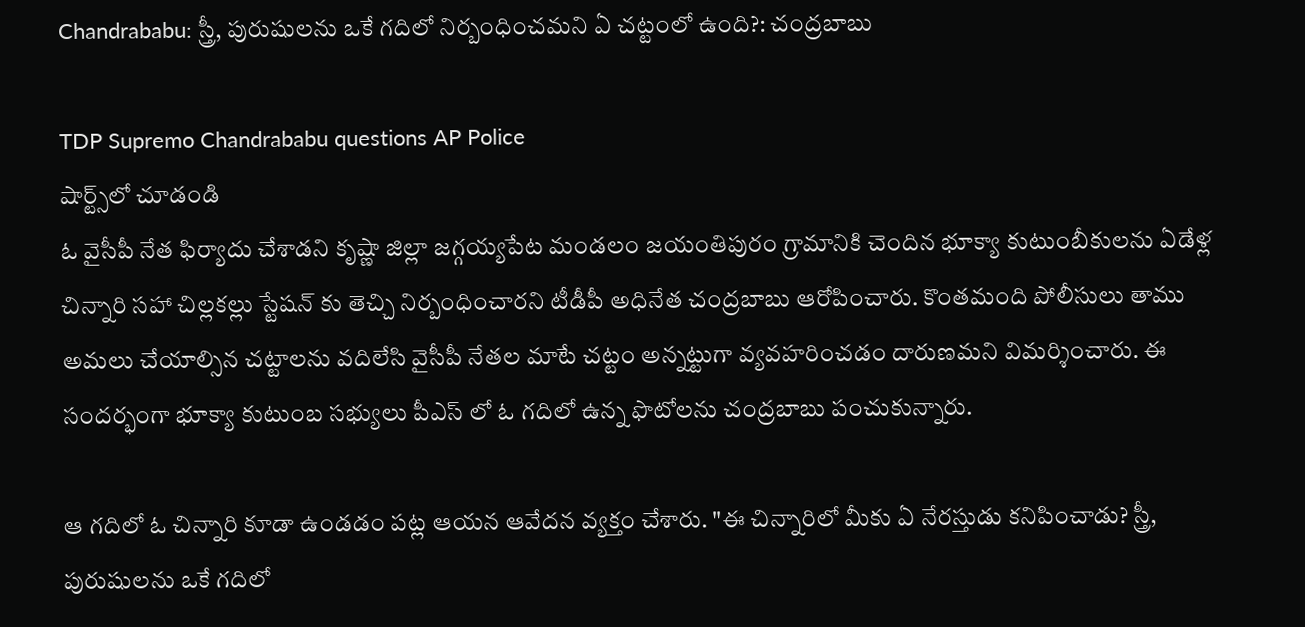Chandrababu: స్త్రీ, పురుషులను ఒకే గదిలో నిర్బంధించమని ఏ చట్టంలో ఉంది?: చంద్రబాబు

TDP Supremo Chandrababu questions AP Police
షార్ట్స్‌లో చూడండి
ఓ వైసీపీ నేత ఫిర్యాదు చేశాడని కృష్ణా జిల్లా జగ్గయ్యపేట మండలం జయంతిపురం గ్రామానికి చెందిన భూక్యా కుటుంబీకులను ఏడేళ్ల చిన్నారి సహా చిల్లకల్లు స్టేషన్ కు తెచ్చి నిర్బంధించారని టీడీపీ అధినేత చంద్రబాబు ఆరోపించారు. కొంతమంది పోలీసులు తాము అమలు చేయాల్సిన చట్టాలను వదిలేసి వైసీపీ నేతల మాటే చట్టం అన్నట్టుగా వ్యవహరించడం దారుణమని విమర్శించారు. ఈ సందర్భంగా భూక్యా కుటుంబ సభ్యులు పీఎస్ లో ఓ గదిలో ఉన్న ఫొటోలను చంద్రబాబు పంచుకున్నారు.

ఆ గదిలో ఓ చిన్నారి కూడా ఉండడం పట్ల ఆయన ఆవేదన వ్యక్తం చేశారు. "ఈ చిన్నారిలో మీకు ఏ నేరస్తుడు కనిపించాడు? స్త్రీ, పురుషులను ఒకే గదిలో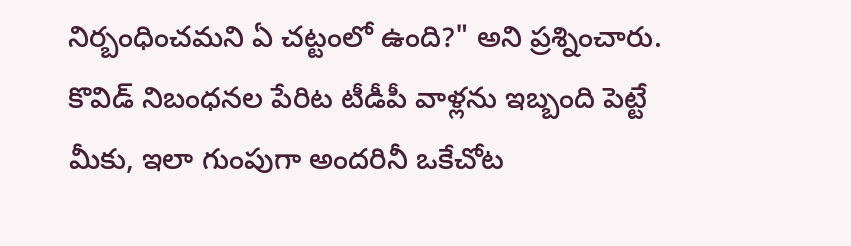నిర్బంధించమని ఏ చట్టంలో ఉంది?" అని ప్రశ్నించారు. కొవిడ్ నిబంధనల పేరిట టీడీపీ వాళ్లను ఇబ్బంది పెట్టే మీకు, ఇలా గుంపుగా అందరినీ ఒకేచోట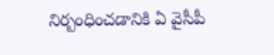నిర్బంధించడానికి ఏ వైసీపీ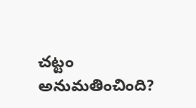చట్టం అనుమతించింది?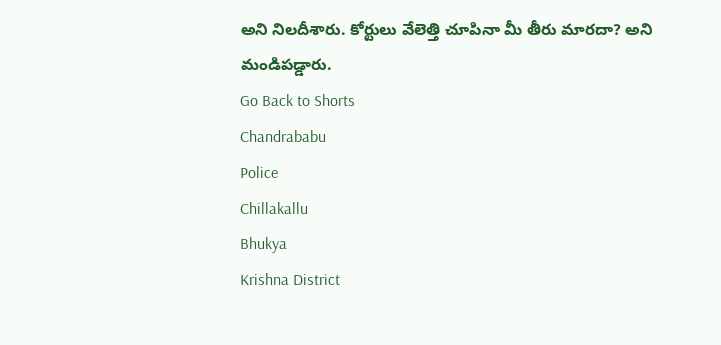అని నిలదీశారు. కోర్టులు వేలెత్తి చూపినా మీ తీరు మారదా? అని మండిపడ్డారు.
Go Back to Shorts
Chandrababu
Police
Chillakallu
Bhukya
Krishna District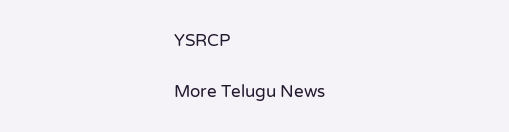YSRCP

More Telugu News